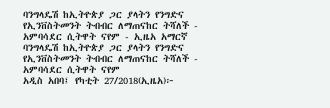ባንግላዴሽ ከኢትዮጵያ ጋር ያላትን የንግድና የኢንቨስትመንት ትብብር ለማጠናከር ትሻለች - አምባሳደር ሲትዋት ናየም - ኢዜአ አማርኛ
ባንግላዴሽ ከኢትዮጵያ ጋር ያላትን የንግድና የኢንቨስትመንት ትብብር ለማጠናከር ትሻለች - አምባሳደር ሲትዋት ናየም
አዲስ አበባ፤ የካቲት 27/2018(ኢዜአ)፦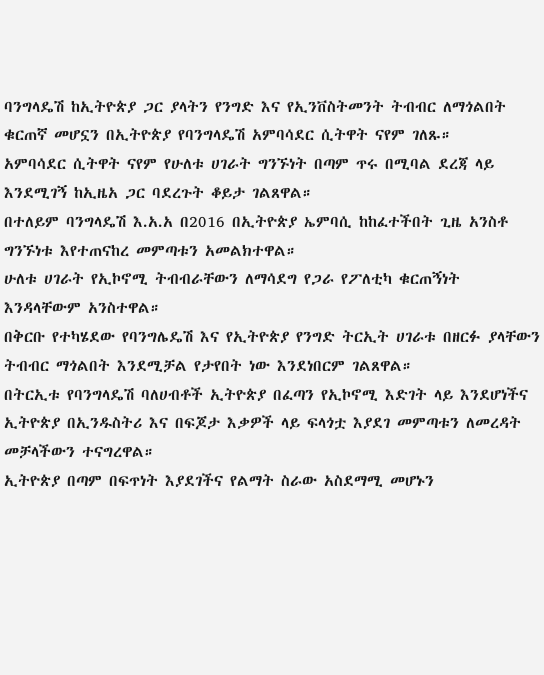ባንግላዴሽ ከኢትዮጵያ ጋር ያላትን የንግድ እና የኢንቨስትመንት ትብብር ለማጎልበት ቁርጠኛ መሆኗን በኢትዮጵያ የባንግላዴሽ አምባሳደር ሲትዋት ናየም ገለጹ።
አምባሳደር ሲትዋት ናየም የሁለቱ ሀገራት ግንኙነት በጣም ጥሩ በሚባል ደረጃ ላይ እንደሚገኝ ከኢዜአ ጋር ባደረጉት ቆይታ ገልጸዋል።
በተለይም ባንግላዴሽ እ.አ.አ በ2016 በኢትዮጵያ ኤምባሲ ከከፈተችበት ጊዜ አንስቶ ግንኙነቱ እየተጠናከረ መምጣቱን አመልክተዋል።
ሁለቱ ሀገራት የኢኮኖሚ ትብብራቸውን ለማሳደግ የጋራ የፖለቲካ ቁርጠኝነት እንዳላቸውም አንስተዋል።
በቅርቡ የተካሄደው የባንግሌዴሽ እና የኢትዮጵያ የንግድ ትርኢት ሀገራቱ በዘርፉ ያላቸውን ትብብር ማጎልበት እንደሚቻል የታየበት ነው እንደነበርም ገልጸዋል።
በትርኢቱ የባንግላዴሽ ባለሀብቶች ኢትዮጵያ በፈጣን የኢኮኖሚ እድገት ላይ እንደሆነችና ኢትዮጵያ በኢንዱስትሪ እና በፍጆታ እቃዎች ላይ ፍላጎቷ እያደገ መምጣቱን ለመረዳት መቻላችውን ተናግረዋል።
ኢትዮጵያ በጣም በፍጥነት እያደገችና የልማት ስራው አስደማሚ መሆኑን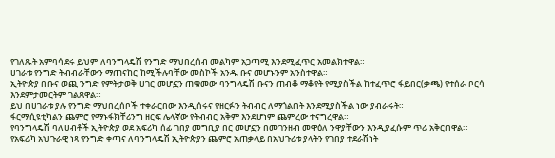የገለጹት አምባሳደሩ ይህም ለባንግላዴሽ የንግድ ማህበረሰብ መልካም አጋጣሚ እንደሚፈጥር አመልክተዋል።
ሀገራቱ የንግድ ትብብራቸውን ማጠናከር ከሚችሉባቸው መስኮች አንዱ ቡና መሆኑንም አንስተዋል።
ኢትዮጵያ በቡና ወጪ ንግድ የምትታወቅ ሀገር መሆኗን ጠቁመው ባንግላዴሽ ቡናን ጠብቆ ማቆየት የሚያስችል ከተፈጥሮ ፋይበር(ቃጫ) የተሰራ ቦርሳ እንደምታመርትም ገልጸዋል።
ይህ በሀገራቱ ያሉ የንግድ ማህበረሰቦች ተቀራርበው እንዲሰሩና የዘርፉን ትብብር ለማጎልበት እንደሚያስችል ነው ያብራሩት።
ፋርማሲዩቲካልን ጨምሮ የማኑፋክቸሪንግ ዘርፍ ሌላኛው የትብብር አቅም እንደሆነም ጨምረው ተናግረዋል።
የባንግላዴሽ ባለሀብቶች ኢትዮጵያ ወደ አፍሪካ ሰፊ ገበያ መግቢያ በር መሆኗን በመገንዘብ መዋዕለ ንዋያቸውን እንዲያፈሱም ጥሪ አቅርበዋል።
የአፍሪካ አህጉራዊ ነጻ የንግድ ቀጣና ለባንግላዴሽ ኢትዮጵያን ጨምሮ አጠቃላይ በአህጉሪቱ ያላትን የገበያ ተደራሽነት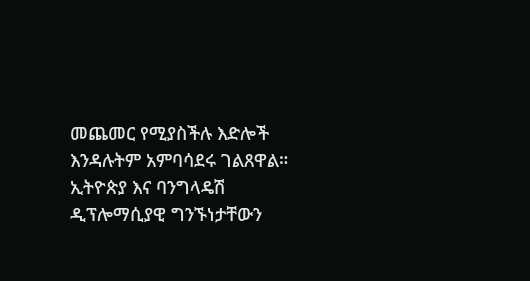መጨመር የሚያስችሉ እድሎች እንዳሉትም አምባሳደሩ ገልጸዋል።
ኢትዮጵያ እና ባንግላዴሽ ዲፕሎማሲያዊ ግንኙነታቸውን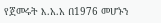የጀመሩት እ.አ.አ በ1976 መሆኑን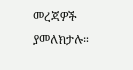መረጃዎች ያመለክታሉ።